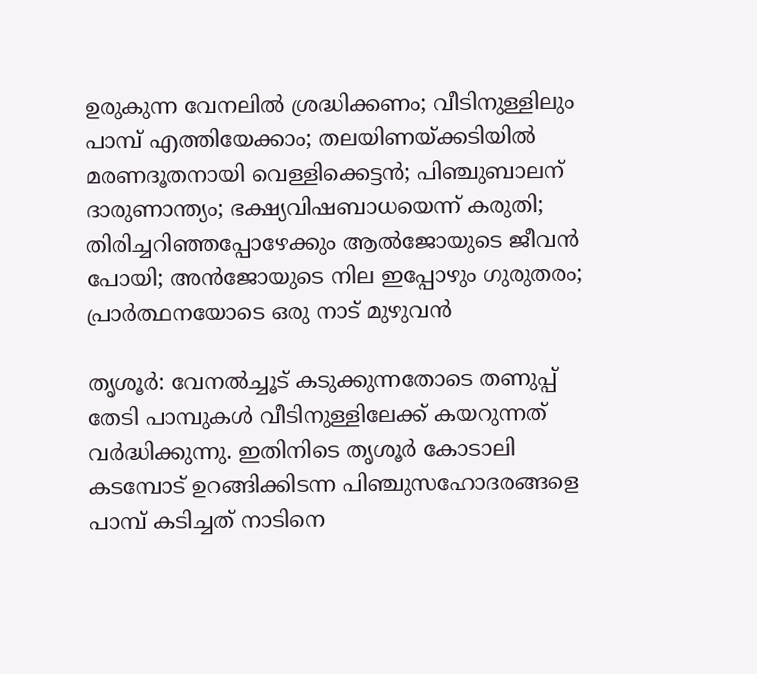ഉരുകുന്ന വേനലില്‍ ശ്രദ്ധിക്കണം; വീടിനുള്ളിലും പാമ്പ് എത്തിയേക്കാം; തലയിണയ്ക്കടിയില്‍ മരണദൂതനായി വെള്ളിക്കെട്ടന്‍; പിഞ്ചുബാലന് ദാരുണാന്ത്യം; ഭക്ഷ്യവിഷബാധയെന്ന് കരുതി; തിരിച്ചറിഞ്ഞപ്പോഴേക്കും ആല്‍ജോയുടെ ജീവന്‍ പോയി; അന്‍ജോയുടെ നില ഇപ്പോഴും ഗുരുതരം; പ്രാര്‍ത്ഥനയോടെ ഒരു നാട് മുഴുവന്‍

തൃശൂര്‍: വേനല്‍ച്ചൂട് കടുക്കുന്നതോടെ തണുപ്പ് തേടി പാമ്പുകള്‍ വീടിനുള്ളിലേക്ക് കയറുന്നത് വര്‍ദ്ധിക്കുന്നു. ഇതിനിടെ തൃശൂര്‍ കോടാലി കടമ്പോട് ഉറങ്ങിക്കിടന്ന പിഞ്ചുസഹോദരങ്ങളെ പാമ്പ് കടിച്ചത് നാടിനെ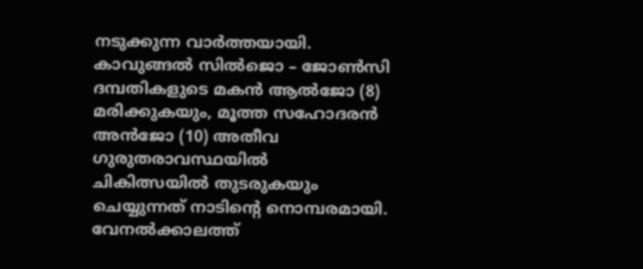നടുക്കുന്ന വാര്‍ത്തയായി. കാവുങ്ങല്‍ സില്‍ജൊ – ജോണ്‍സി ദമ്പതികളുടെ മകന്‍ ആല്‍ജോ (8) മരിക്കുകയും, മൂത്ത സഹോദരന്‍ അന്‍ജോ (10) അതീവ ഗുരുതരാവസ്ഥയില്‍ ചികിത്സയില്‍ തുടരുകയും ചെയ്യുന്നത് നാടിന്റെ നൊമ്പരമായി.
വേനല്‍ക്കാലത്ത്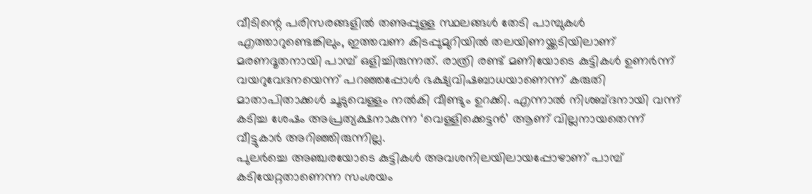വീടിന്റെ പരിസരങ്ങളില്‍ തണുപ്പുള്ള സ്ഥലങ്ങള്‍ തേടി പാമ്പുകള്‍ എത്താറുണ്ടെങ്കിലും, ഇത്തവണ കിടപ്പുമുറിയില്‍ തലയിണയ്ക്കടിയിലാണ് മരണദൂതനായി പാമ്പ് ഒളിച്ചിരുന്നത്. രാത്രി രണ്ട് മണിയോടെ കുട്ടികള്‍ ഉണര്‍ന്ന് വയറുവേദനയെന്ന് പറഞ്ഞപ്പോള്‍ ഭക്ഷ്യവിഷബാധയാണെന്ന് കരുതി മാതാപിതാക്കള്‍ ചൂടുവെള്ളം നല്‍കി വീണ്ടും ഉറക്കി. എന്നാല്‍ നിശബ്ദനായി വന്ന് കടിച്ച ശേഷം അപ്രത്യക്ഷനാകുന്ന ‘വെള്ളിക്കെട്ടന്‍’ ആണ് വില്ലനായതെന്ന് വീട്ടുകാര്‍ അറിഞ്ഞിരുന്നില്ല.
പുലര്‍ച്ചെ അഞ്ചരയോടെ കുട്ടികള്‍ അവശനിലയിലായപ്പോഴാണ് പാമ്പ് കടിയേറ്റതാണെന്ന സംശയം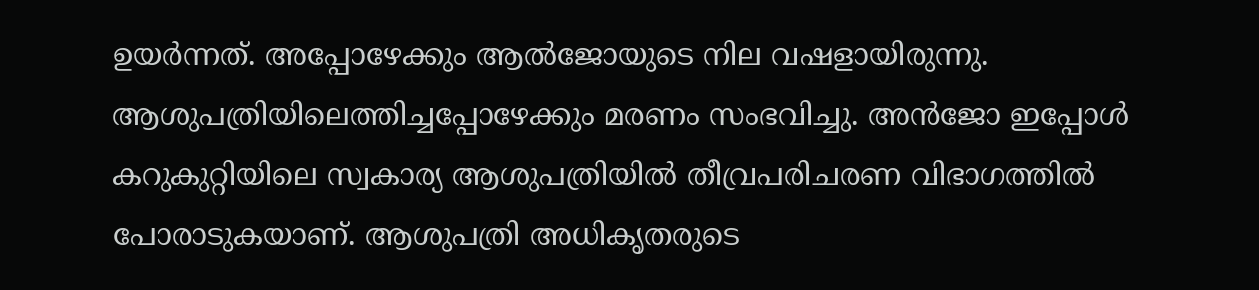ഉയര്‍ന്നത്. അപ്പോഴേക്കും ആല്‍ജോയുടെ നില വഷളായിരുന്നു. ആശുപത്രിയിലെത്തിച്ചപ്പോഴേക്കും മരണം സംഭവിച്ചു. അന്‍ജോ ഇപ്പോള്‍ കറുകുറ്റിയിലെ സ്വകാര്യ ആശുപത്രിയില്‍ തീവ്രപരിചരണ വിഭാഗത്തില്‍ പോരാടുകയാണ്. ആശുപത്രി അധികൃതരുടെ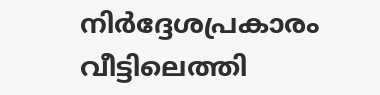നിര്‍ദ്ദേശപ്രകാരം വീട്ടിലെത്തി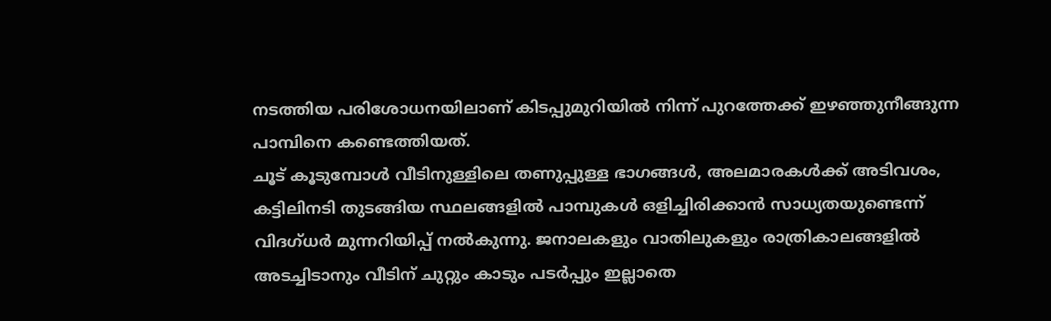നടത്തിയ പരിശോധനയിലാണ് കിടപ്പുമുറിയില്‍ നിന്ന് പുറത്തേക്ക് ഇഴഞ്ഞുനീങ്ങുന്ന പാമ്പിനെ കണ്ടെത്തിയത്.
ചൂട് കൂടുമ്പോള്‍ വീടിനുള്ളിലെ തണുപ്പുള്ള ഭാഗങ്ങള്‍, അലമാരകള്‍ക്ക് അടിവശം, കട്ടിലിനടി തുടങ്ങിയ സ്ഥലങ്ങളില്‍ പാമ്പുകള്‍ ഒളിച്ചിരിക്കാന്‍ സാധ്യതയുണ്ടെന്ന് വിദഗ്ധര്‍ മുന്നറിയിപ്പ് നല്‍കുന്നു. ജനാലകളും വാതിലുകളും രാത്രികാലങ്ങളില്‍ അടച്ചിടാനും വീടിന് ചുറ്റും കാടും പടര്‍പ്പും ഇല്ലാതെ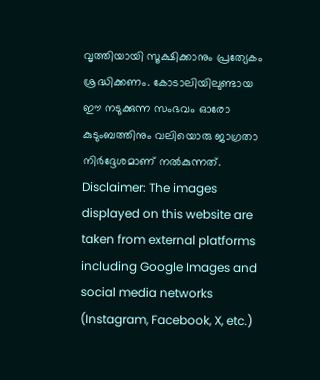വൃത്തിയായി സൂക്ഷിക്കാനും പ്രത്യേകം ശ്രദ്ധിക്കണം. കോടാലിയിലുണ്ടായ ഈ നടുക്കുന്ന സംഭവം ഓരോ കുടുംബത്തിനും വലിയൊരു ജാഗ്രതാ നിര്‍ദ്ദേശമാണ് നല്‍കുന്നത്.
Disclaimer: The images displayed on this website are taken from external platforms including Google Images and social media networks (Instagram, Facebook, X, etc.)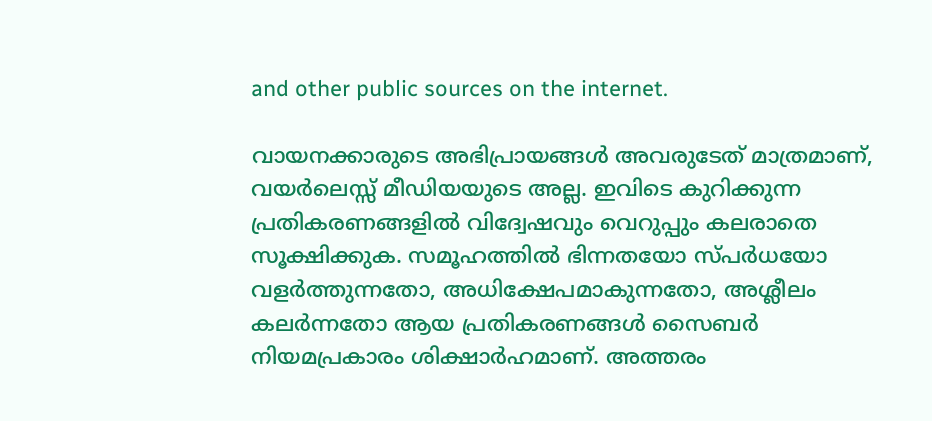and other public sources on the internet.

വായനക്കാരുടെ അഭിപ്രായങ്ങള്‍ അവരുടേത് മാത്രമാണ്, വയർലെസ്സ് മീഡിയയുടെ അല്ല. ഇവിടെ കുറിക്കുന്ന പ്രതികരണങ്ങളിൽ വിദ്വേഷവും വെറുപ്പും കലരാതെ സൂക്ഷിക്കുക. സമൂഹത്തിൽ ഭിന്നതയോ സ്‌പർധയോ വളർത്തുന്നതോ, അധിക്ഷേപമാകുന്നതോ, അശ്ലീലം കലർന്നതോ ആയ പ്രതികരണങ്ങൾ സൈബർ നിയമപ്രകാരം ശിക്ഷാർഹമാണ്. അത്തരം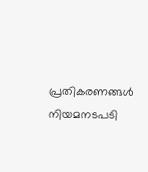പ്രതികരണങ്ങൾ നിയമനടപടി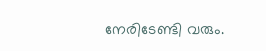നേരിടേണ്ടി വരും.